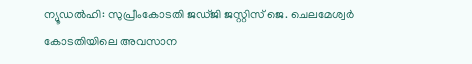ന്യൂഡല്‍ഹി: സുപ്രീംകോടതി ജഡ്ജി ജസ്റ്റിസ് ജെ. ചെലമേശ്വര്‍ കോടതിയിലെ അവസാന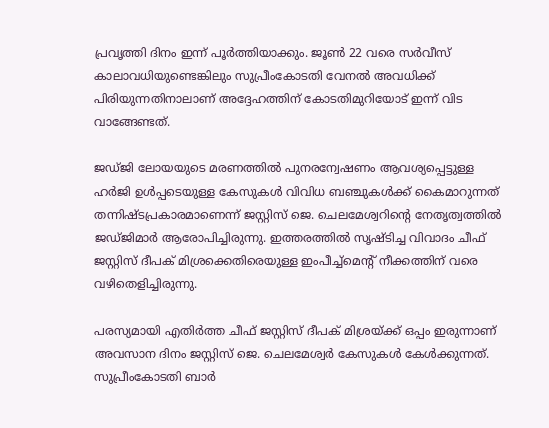പ്രവൃത്തി ദിനം ഇന്ന് പൂര്‍ത്തിയാക്കും. ജൂണ്‍ 22 വരെ സര്‍വീസ് കാലാവധിയുണ്ടെങ്കിലും സുപ്രീംകോടതി വേനല്‍ അവധിക്ക് പിരിയുന്നതിനാലാണ് അദ്ദേഹത്തിന് കോടതിമുറിയോട് ഇന്ന് വിട വാങ്ങേണ്ടത്.

ജഡ്ജി ലോയയുടെ മരണത്തില്‍ പുനരന്വേഷണം ആവശ്യപ്പെട്ടുള്ള ഹര്‍ജി ഉള്‍പ്പടെയുള്ള കേസുകള്‍ വിവിധ ബഞ്ചുകള്‍ക്ക് കൈമാറുന്നത് തന്നിഷ്ടപ്രകാരമാണെന്ന് ജസ്റ്റിസ് ജെ. ചെലമേശ്വറിന്റെ നേതൃത്വത്തില്‍ ജഡ്ജിമാര്‍ ആരോപിച്ചിരുന്നു. ഇത്തരത്തില്‍ സൃഷ്ടിച്ച വിവാദം ചീഫ് ജസ്റ്റിസ് ദീപക് മിശ്രക്കെതിരെയുള്ള ഇംപീച്ച്മെന്റ് നീക്കത്തിന് വരെ വഴിതെളിച്ചിരുന്നു.

പരസ്യമായി എതിര്‍ത്ത ചീഫ് ജസ്റ്റിസ് ദീപക് മിശ്രയ്ക്ക് ഒപ്പം ഇരുന്നാണ് അവസാന ദിനം ജസ്റ്റിസ് ജെ. ചെലമേശ്വര്‍ കേസുകള്‍ കേള്‍ക്കുന്നത്. സുപ്രീംകോടതി ബാര്‍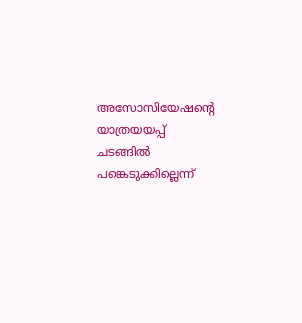അസോസിയേഷന്റെ യാത്രയയപ്പ് ചടങ്ങില്‍ പങ്കെടുക്കില്ലെന്ന്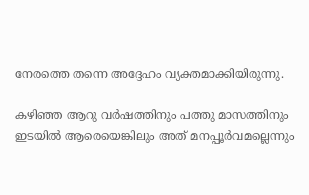നേരത്തെ തന്നെ അദ്ദേഹം വ്യക്തമാക്കിയിരുന്നു.

കഴിഞ്ഞ ആറു വര്‍ഷത്തിനും പത്തു മാസത്തിനും ഇടയില്‍ ആരെയെങ്കിലും അത് മനപ്പൂര്‍വമല്ലെന്നും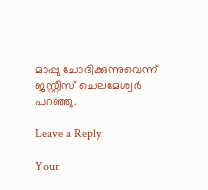മാപ്പു ചോദിക്കുന്നുവെന്ന് ജസ്റ്റീസ് ചെലമേശ്വര്‍ പറഞ്ഞു.

Leave a Reply

Your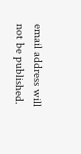email address will not be published.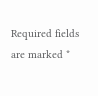Required fields are marked *